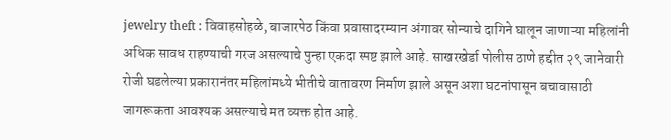jewelry theft : विवाहसोहळे, बाजारपेठ किंवा प्रवासादरम्यान अंगावर सोन्याचे दागिने घालून जाणाऱ्या महिलांनी अधिक सावध राहण्याची गरज असल्याचे पुन्हा एकदा स्पष्ट झाले आहे. साखरखेर्डा पोलीस ठाणे हद्दीत २९ जानेवारी रोजी घडलेल्या प्रकारानंतर महिलांमध्ये भीतीचे वातावरण निर्माण झाले असून अशा घटनांपासून बचावासाठी जागरूकता आवश्यक असल्याचे मत व्यक्त होत आहे.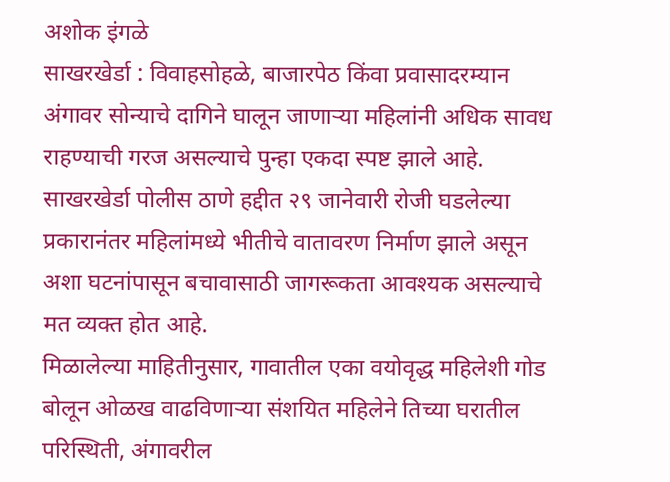अशोक इंगळे
साखरखेर्डा : विवाहसोहळे, बाजारपेठ किंवा प्रवासादरम्यान अंगावर सोन्याचे दागिने घालून जाणाऱ्या महिलांनी अधिक सावध राहण्याची गरज असल्याचे पुन्हा एकदा स्पष्ट झाले आहे. साखरखेर्डा पोलीस ठाणे हद्दीत २९ जानेवारी रोजी घडलेल्या प्रकारानंतर महिलांमध्ये भीतीचे वातावरण निर्माण झाले असून अशा घटनांपासून बचावासाठी जागरूकता आवश्यक असल्याचे मत व्यक्त होत आहे.
मिळालेल्या माहितीनुसार, गावातील एका वयोवृद्ध महिलेशी गोड बोलून ओळख वाढविणाऱ्या संशयित महिलेने तिच्या घरातील परिस्थिती, अंगावरील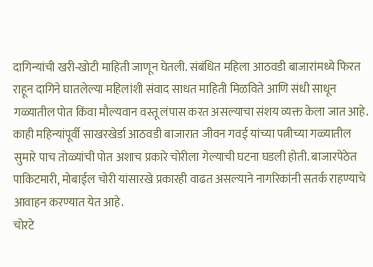दागिन्यांची खरी-खोटी माहिती जाणून घेतली. संबंधित महिला आठवडी बाजारांमध्ये फिरत राहून दागिने घातलेल्या महिलांशी संवाद साधत माहिती मिळविते आणि संधी साधून गळ्यातील पोत किंवा मौल्यवान वस्तू लंपास करत असल्याचा संशय व्यक्त केला जात आहे.
काही महिन्यांपूर्वी साखरखेर्डा आठवडी बाजारात जीवन गवई यांच्या पत्नीच्या गळ्यातील सुमारे पाच तोळ्यांची पोत अशाच प्रकारे चोरीला गेल्याची घटना घडली होती. बाजारपेठेत पाकिटमारी, मोबाईल चोरी यांसारखे प्रकारही वाढत असल्याने नागरिकांनी सतर्क राहण्याचे आवाहन करण्यात येत आहे.
चोरटे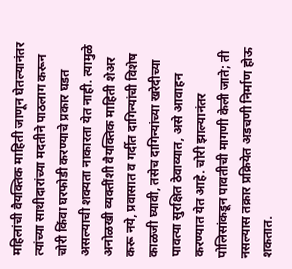महिलांची वैयक्तिक माहिती जाणून घेतल्यानंतर त्यांच्या साथीदारांच्या मदतीने पाठलाग करून चोरी किंवा घरफोडी करण्याचे प्रकार घडत असल्याची शक्यता नाकारता येत नाही. त्यामुळे अनोळखी व्यक्तींशी वैयक्तिक माहिती शेअर करू नये, प्रवासात व गर्दीत दागिन्यांची विशेष काळजी घ्यावी, तसेच दागिन्यांच्या खरेदीच्या पावत्या सुरक्षित ठेवाव्यात, असे आवाहन करण्यात येत आहे. चोरी झाल्यानंतर पोलिसांकडून पावतीची मागणी केली जाते; ती नसल्यास तक्रार प्रक्रियेत अडचणी निर्माण होऊ शकतात.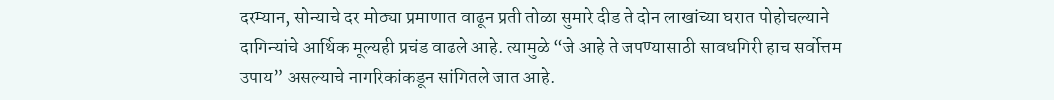दरम्यान, सोन्याचे दर मोठ्या प्रमाणात वाढून प्रती तोळा सुमारे दीड ते दोन लाखांच्या घरात पोहोचल्याने दागिन्यांचे आर्थिक मूल्यही प्रचंड वाढले आहे. त्यामुळे “जे आहे ते जपण्यासाठी सावधगिरी हाच सर्वोत्तम उपाय” असल्याचे नागरिकांकडून सांगितले जात आहे.